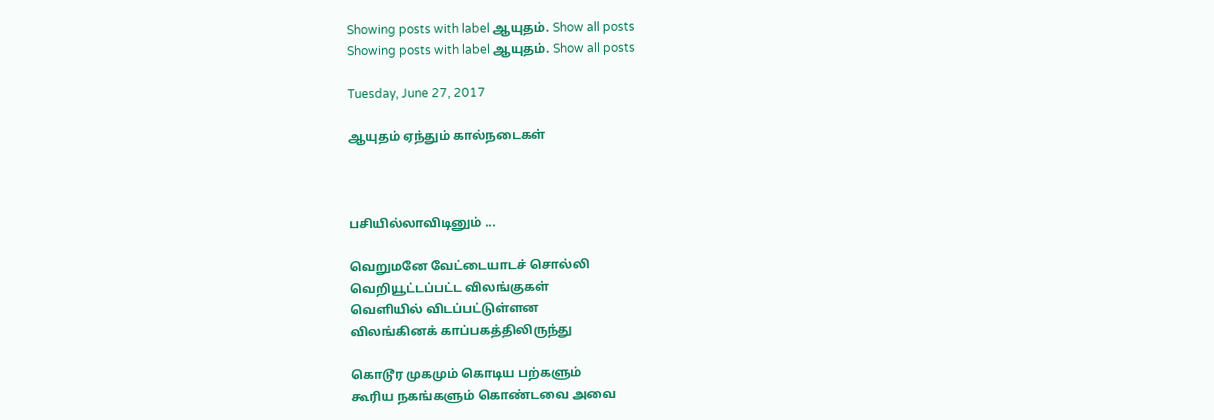Showing posts with label ஆயுதம். Show all posts
Showing posts with label ஆயுதம். Show all posts

Tuesday, June 27, 2017

ஆயுதம் ஏந்தும் கால்நடைகள்



பசியில்லாவிடினும் ...

வெறுமனே வேட்டையாடச் சொல்லி
வெறியூட்டப்பட்ட விலங்குகள்
வெளியில் விடப்பட்டுள்ளன
விலங்கினக் காப்பகத்திலிருந்து

கொடூர முகமும் கொடிய பற்களும்
கூரிய நகங்களும் கொண்டவை அவை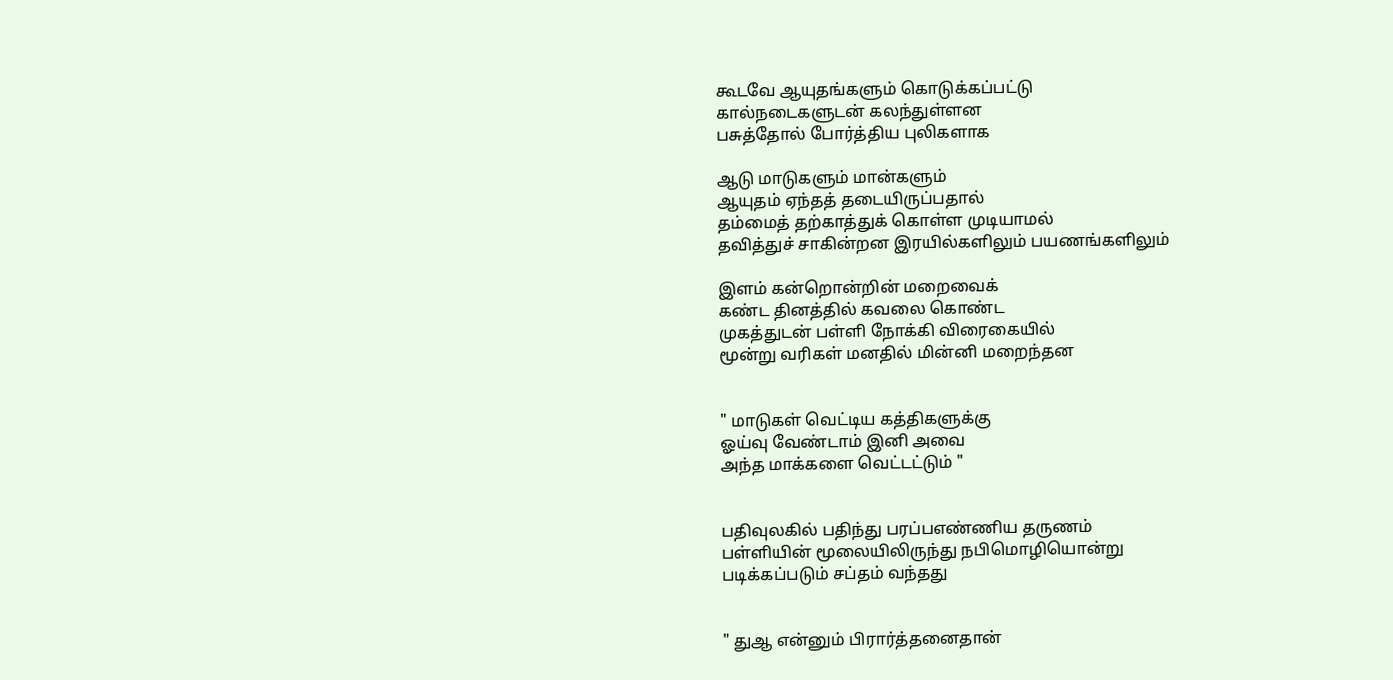கூடவே ஆயுதங்களும் கொடுக்கப்பட்டு
கால்நடைகளுடன் கலந்துள்ளன
பசுத்தோல் போர்த்திய புலிகளாக

ஆடு மாடுகளும் மான்களும்
ஆயுதம் ஏந்தத் தடையிருப்பதால்
தம்மைத் தற்காத்துக் கொள்ள முடியாமல்
தவித்துச் சாகின்றன இரயில்களிலும் பயணங்களிலும்

இளம் கன்றொன்றின் மறைவைக்
கண்ட தினத்தில் கவலை கொண்ட
முகத்துடன் பள்ளி நோக்கி விரைகையில்
மூன்று வரிகள் மனதில் மின்னி மறைந்தன


" மாடுகள் வெட்டிய கத்திகளுக்கு
ஓய்வு வேண்டாம் இனி அவை
அந்த மாக்களை வெட்டட்டும் "


பதிவுலகில் பதிந்து பரப்பஎண்ணிய தருணம்
பள்ளியின் மூலையிலிருந்து நபிமொழியொன்று
படிக்கப்படும் சப்தம் வந்தது


" துஆ என்னும் பிரார்த்தனைதான்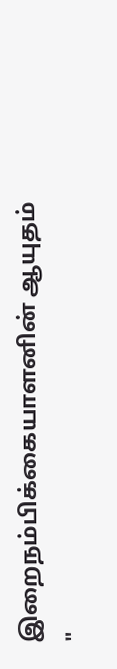இறைநம்பிக்கையாளனின் ஆயுதம் "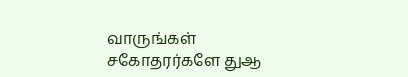வாருங்கள் சகோதரர்களே துஆ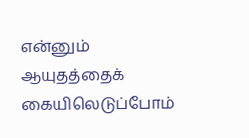என்னும்
ஆயுதத்தைக் கையிலெடுப்போம்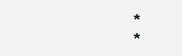*                                   *